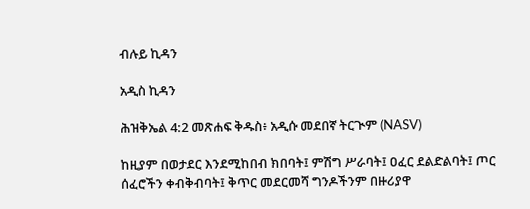ብሉይ ኪዳን

አዲስ ኪዳን

ሕዝቅኤል 4:2 መጽሐፍ ቅዱስ፥ አዲሱ መደበኛ ትርጒም (NASV)

ከዚያም በወታደር እንደሚከበብ ክበባት፤ ምሽግ ሥራባት፤ ዐፈር ደልድልባት፤ ጦር ሰፈሮችን ቀብቅብባት፤ ቅጥር መደርመሻ ግንዶችንም በዙሪያዋ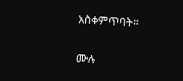አስቀምጥባት።

ሙሉ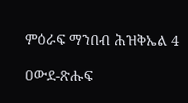ምዕራፍ ማንበብ ሕዝቅኤል 4

ዐውደ-ጽሑፍ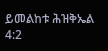ይመልከቱ ሕዝቅኤል 4:2